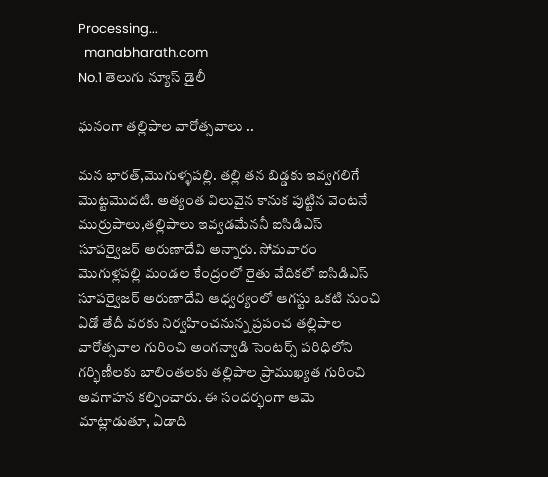Processing...
  manabharath.com
No.1 తెలుగు న్యూస్ డైలీ

ఘనంగా తల్లిపాల వారోత్సవాలు ..

మన భారత్,మొగుళ్ళపల్లి. తల్లి తన బిడ్డకు ఇవ్వగలిగే మొట్టమొదటి. అత్యంత విలువైన కానుక పుట్టిన వెంటనే ముర్రుపాలు,తల్లిపాలు ఇవ్వడమేననీ ఐసిడిఎస్ సూపర్వైజర్ అరుణాదేవి అన్నారు. సోమవారం మొగుళ్లపల్లి మండల కేంద్రంలో రైతు వేదికలో ఐసిడిఎస్ సూపర్వైజర్ అరుణాదేవి ఆధ్వర్యంలో ఆగస్టు ఒకటి నుంచి ఏడో తేదీ వరకు నిర్వహించనున్న ప్రపంచ తల్లిపాల వారోత్సవాల గురించి అంగన్వాడి సెంటర్స్ పరిధిలోని గర్భిణీలకు బాలింతలకు తల్లిపాల ప్రాముఖ్యత గురించి అవగాహన కల్పించారు. ఈ సందర్భంగా ఆమె మాట్లాడుతూ, ఏడాది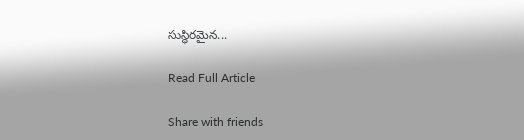సుస్థిరమైన...

Read Full Article

Share with friends